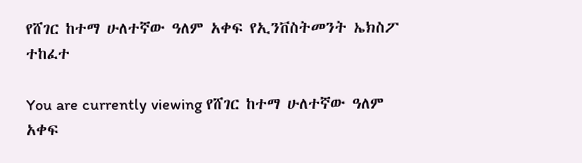የሸገር ከተማ ሁለተኛው ዓለም አቀፍ የኢንቨስትመንት ኤክስፖ ተከፈተ

You are currently viewing የሸገር ከተማ ሁለተኛው ዓለም አቀፍ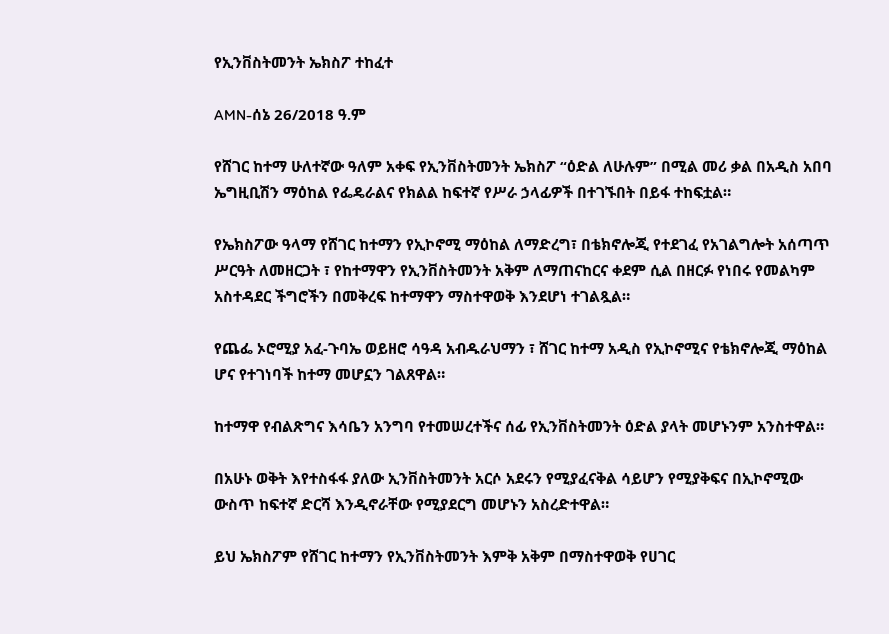የኢንቨስትመንት ኤክስፖ ተከፈተ

AMN-ሰኔ 26/2018 ዓ.ም

የሸገር ከተማ ሁለተኛው ዓለም አቀፍ የኢንቨስትመንት ኤክስፖ “ዕድል ለሁሉም” በሚል መሪ ቃል በአዲስ አበባ ኤግዚቢሽን ማዕከል የፌዴራልና የክልል ከፍተኛ የሥራ ኃላፊዎች በተገኙበት በይፋ ተከፍቷል።

የኤክስፖው ዓላማ የሸገር ከተማን የኢኮኖሚ ማዕከል ለማድረግ፣ በቴክኖሎጂ የተደገፈ የአገልግሎት አሰጣጥ ሥርዓት ለመዘርጋት ፣ የከተማዋን የኢንቨስትመንት አቅም ለማጠናከርና ቀደም ሲል በዘርፉ የነበሩ የመልካም አስተዳደር ችግሮችን በመቅረፍ ከተማዋን ማስተዋወቅ እንደሆነ ተገልጿል።

የጨፌ ኦሮሚያ አፈ-ጉባኤ ወይዘሮ ሳዓዳ አብዱራህማን ፣ ሸገር ከተማ አዲስ የኢኮኖሚና የቴክኖሎጂ ማዕከል ሆና የተገነባች ከተማ መሆኗን ገልጸዋል።

ከተማዋ የብልጽግና እሳቤን አንግባ የተመሠረተችና ሰፊ የኢንቨስትመንት ዕድል ያላት መሆኑንም አንስተዋል።

በአሁኑ ወቅት እየተስፋፋ ያለው ኢንቨስትመንት አርሶ አደሩን የሚያፈናቅል ሳይሆን የሚያቅፍና በኢኮኖሚው ውስጥ ከፍተኛ ድርሻ እንዲኖራቸው የሚያደርግ መሆኑን አስረድተዋል።

ይህ ኤክስፖም የሸገር ከተማን የኢንቨስትመንት እምቅ አቅም በማስተዋወቅ የሀገር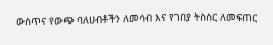ውስጥና የውጭ ባለሀብቶችን ለመሳብ እና የገበያ ትስስር ለመፍጠር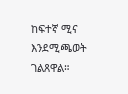ከፍተኛ ሚና እንደሚጫወት ገልጸዋል።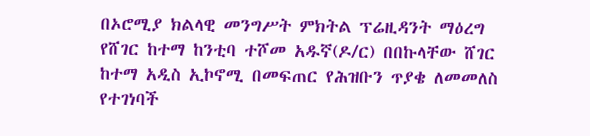በኦሮሚያ ክልላዊ መንግሥት ምክትል ፕሬዚዳንት ማዕረግ የሸገር ከተማ ከንቲባ ተሾመ አዱኛ(ዶ/ር) በበኩላቸው ሸገር ከተማ አዲስ ኢኮኖሚ በመፍጠር የሕዝቡን ጥያቄ ለመመለስ የተገነባች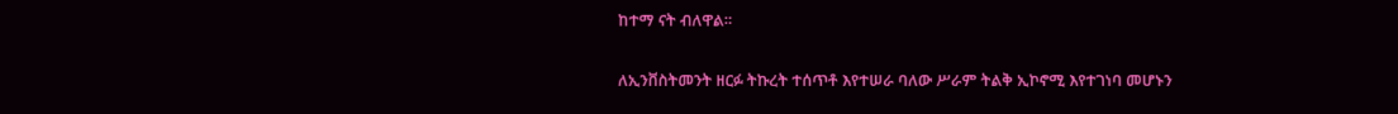ከተማ ናት ብለዋል።

ለኢንቨስትመንት ዘርፉ ትኩረት ተሰጥቶ እየተሠራ ባለው ሥራም ትልቅ ኢኮኖሚ እየተገነባ መሆኑን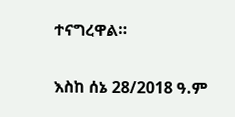ተናግረዋል።

እስከ ሰኔ 28/2018 ዓ.ም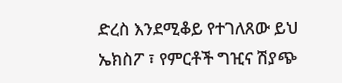ድረስ እንደሚቆይ የተገለጸው ይህ ኤክስፖ ፣ የምርቶች ግዢና ሽያጭ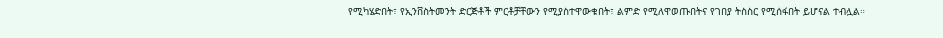የሚካሄድበት፣ የኢንቨስትመንት ድርጅቶች ምርቶቻቸውን የሚያስተዋውቁበት፣ ልምድ የሚለዋወጡበትና የገበያ ትስስር የሚሰፋበት ይሆናል ተብሏል።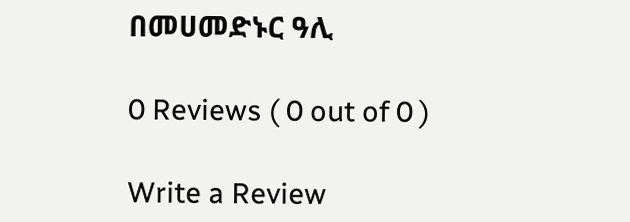በመሀመድኑር ዓሊ

0 Reviews ( 0 out of 0 )

Write a Review